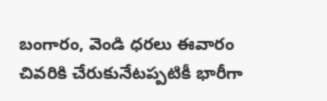బంగారం, వెండి ధరలు ఈవారం చివరికి చేరుకునేటప్పటికీ భారీగా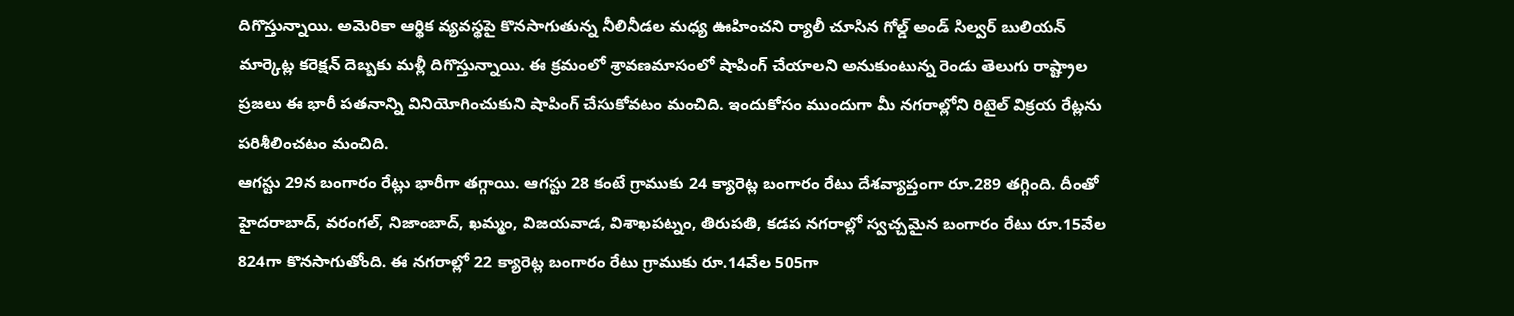దిగొస్తున్నాయి. అమెరికా ఆర్థిక వ్యవస్థపై కొనసాగుతున్న నీలినీడల మధ్య ఊహించని ర్యాలీ చూసిన గోల్డ్ అండ్ సిల్వర్ బులియన్ మార్కెట్ల కరెక్షన్ దెబ్బకు మళ్లీ దిగొస్తున్నాయి. ఈ క్రమంలో శ్రావణమాసంలో షాపింగ్ చేయాలని అనుకుంటున్న రెండు తెలుగు రాష్ట్రాల ప్రజలు ఈ భారీ పతనాన్ని వినియోగించుకుని షాపింగ్ చేసుకోవటం మంచిది. ఇందుకోసం ముందుగా మీ నగరాల్లోని రిటైల్ విక్రయ రేట్లను పరిశీలించటం మంచిది.
ఆగస్టు 29న బంగారం రేట్లు భారీగా తగ్గాయి. ఆగస్టు 28 కంటే గ్రాముకు 24 క్యారెట్ల బంగారం రేటు దేశవ్యాప్తంగా రూ.289 తగ్గింది. దీంతో హైదరాబాద్, వరంగల్, నిజాంబాద్, ఖమ్మం, విజయవాడ, విశాఖపట్నం, తిరుపతి, కడప నగరాల్లో స్వచ్చమైన బంగారం రేటు రూ.15వేల 824గా కొనసాగుతోంది. ఈ నగరాల్లో 22 క్యారెట్ల బంగారం రేటు గ్రాముకు రూ.14వేల 505గా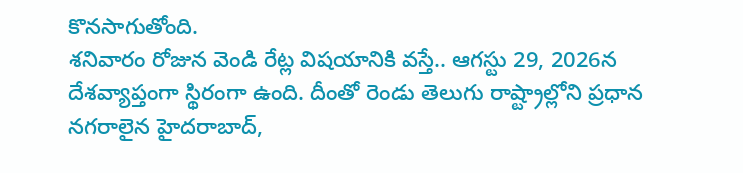కొనసాగుతోంది.
శనివారం రోజున వెండి రేట్ల విషయానికి వస్తే.. ఆగస్టు 29, 2026న దేశవ్యాప్తంగా స్థిరంగా ఉంది. దీంతో రెండు తెలుగు రాష్ట్రాల్లోని ప్రధాన నగరాలైన హైదరాబాద్,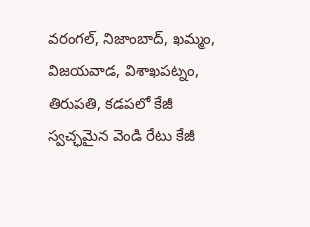వరంగల్, నిజాంబాద్, ఖమ్మం, విజయవాడ, విశాఖపట్నం, తిరుపతి, కడపలో కేజీ స్వచ్ఛమైన వెండి రేటు కేజీ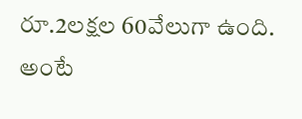రూ.2లక్షల 60వేలుగా ఉంది. అంటే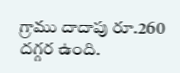గ్రాము దాదాపు రూ.260 దగ్గర ఉంది.